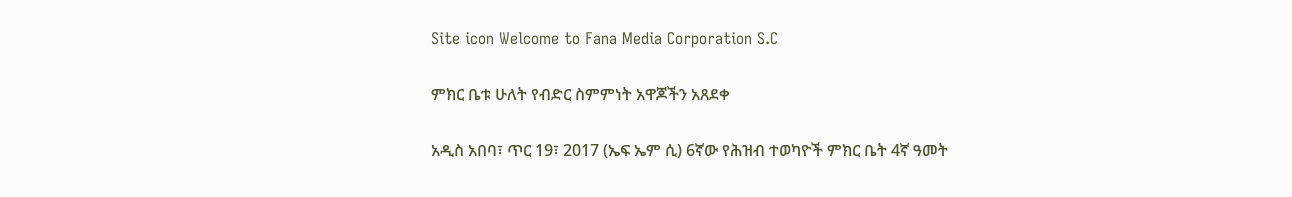Site icon Welcome to Fana Media Corporation S.C

ምክር ቤቱ ሁለት የብድር ስምምነት አዋጆችን አጸደቀ

አዲስ አበባ፣ ጥር 19፣ 2017 (ኤፍ ኤም ሲ) 6ኛው የሕዝብ ተወካዮች ምክር ቤት 4ኛ ዓመት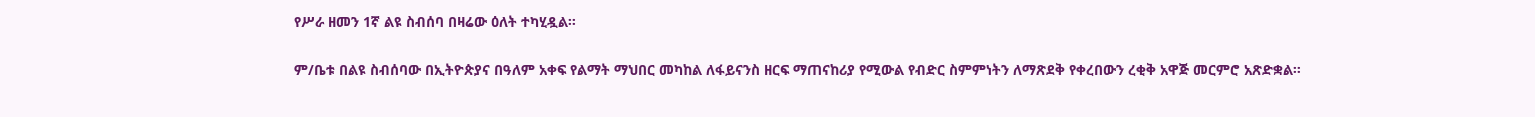የሥራ ዘመን 1ኛ ልዩ ስብሰባ በዛሬው ዕለት ተካሂዷል፡፡

ም/ቤቱ በልዩ ስብሰባው በኢትዮጵያና በዓለም አቀፍ የልማት ማህበር መካከል ለፋይናንስ ዘርፍ ማጠናከሪያ የሚውል የብድር ስምምነትን ለማጽደቅ የቀረበውን ረቂቅ አዋጅ መርምሮ አጽድቋል።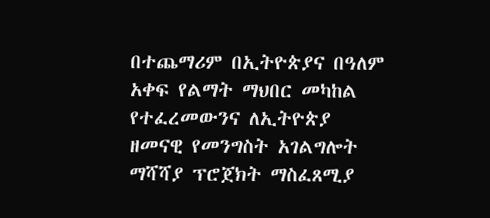በተጨማሪም በኢትዮጵያና በዓለም አቀፍ የልማት ማህበር መካከል የተፈረመውንና ለኢትዮጵያ ዘመናዊ የመንግስት አገልግሎት ማሻሻያ ፕሮጀክት ማስፈጸሚያ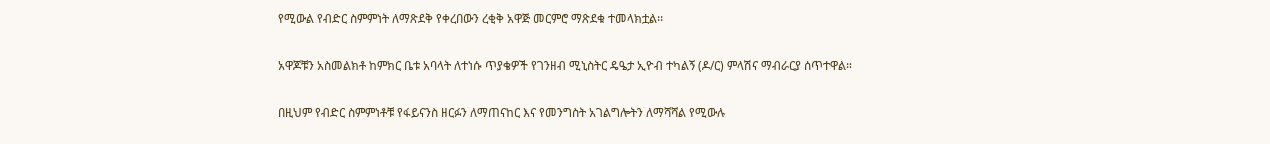የሚውል የብድር ስምምነት ለማጽደቅ የቀረበውን ረቂቅ አዋጅ መርምሮ ማጽደቁ ተመላክቷል፡፡

አዋጆቹን አስመልክቶ ከምክር ቤቱ አባላት ለተነሱ ጥያቄዎች የገንዘብ ሚኒስትር ዴዔታ ኢዮብ ተካልኝ (ዶ/ር) ምላሽና ማብራርያ ሰጥተዋል።

በዚህም የብድር ስምምነቶቹ የፋይናንስ ዘርፉን ለማጠናከር እና የመንግስት አገልግሎትን ለማሻሻል የሚውሉ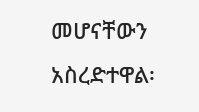መሆናቸውን አስረድተዋል፡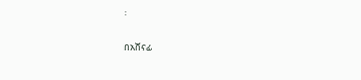፡

በአሸናፊ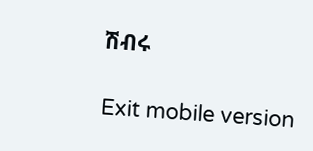ሽብሩ

Exit mobile version